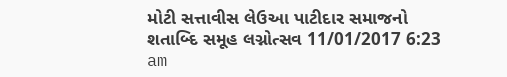મોટી સત્તાવીસ લેઉઆ પાટીદાર સમાજનો શતાબ્દિ સમૂહ લગ્નોત્સવ 11/01/2017 6:23 am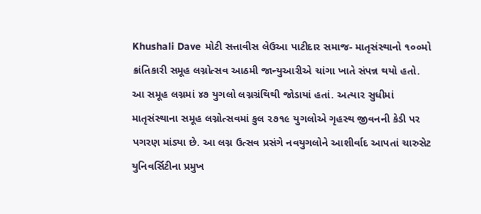Khushali Dave મોટી સત્તાવીસ લેઉઆ પાટીદાર સમાજ- માતૃસંસ્થાનો ૧૦૦મો ક્રાંતિકારી સમૂહ લગ્નોત્સવ આઠમી જાન્યુઆરીએ ચાંગા ખાતે સંપન્ન થયો હતો. આ સમૂહ લગ્નમાં ૪૭ યુગલો લગ્નગ્રંથિથી જોડાયાં હતાં. અત્યાર સુધીમાં માતૃસંસ્થાના સમૂહ લગ્નોત્સવમાં કુલ ૨૭૧૯ યુગલોએ ગૃહસ્થ જીવનની કેડી પર પગરણ માંડ્યા છે. આ લગ્ન ઉત્સવ પ્રસંગે નવયુગલોને આશીર્વાદ આપતાં ચારુસેટ યુનિવર્સિટીના પ્રમુખ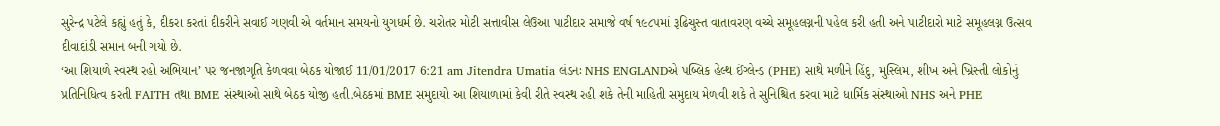સુરેન્દ્ર પટેલે કહ્યું હતું કે, દીકરા કરતાં દીકરીને સવાઈ ગણવી એ વર્તમાન સમયનો યુગધર્મ છે. ચરોતર મોટી સત્તાવીસ લેઉઆ પાટીદાર સમાજે વર્ષ ૧૯૮૫માં રૂઢિચુસ્ત વાતાવરણ વચ્ચે સમૂહલગ્નની પહેલ કરી હતી અને પાટીદારો માટે સમૂહલગ્ન ઉત્સવ દીવાદાંડી સમાન બની ગયો છે.
‘આ શિયાળે સ્વસ્થ રહો અભિયાન’ પર જનજાગૃતિ કેળવવા બેઠક યોજાઈ 11/01/2017 6:21 am Jitendra Umatia લંડનઃ NHS ENGLANDએ પબ્લિક હેલ્થ ઈંગ્લેન્ડ (PHE) સાથે મળીને હિંદુ, મુસ્લિમ, શીખ અને ખ્રિસ્તી લોકોનું પ્રતિનિધિત્વ કરતી FAITH તથા BME સંસ્થાઓ સાથે બેઠક યોજી હતી.બેઠકમાં BME સમુદાયો આ શિયાળામાં કેવી રીતે સ્વસ્થ રહી શકે તેની માહિતી સમુદાય મેળવી શકે તે સુનિશ્ચિત કરવા માટે ધાર્મિક સંસ્થાઓ NHS અને PHE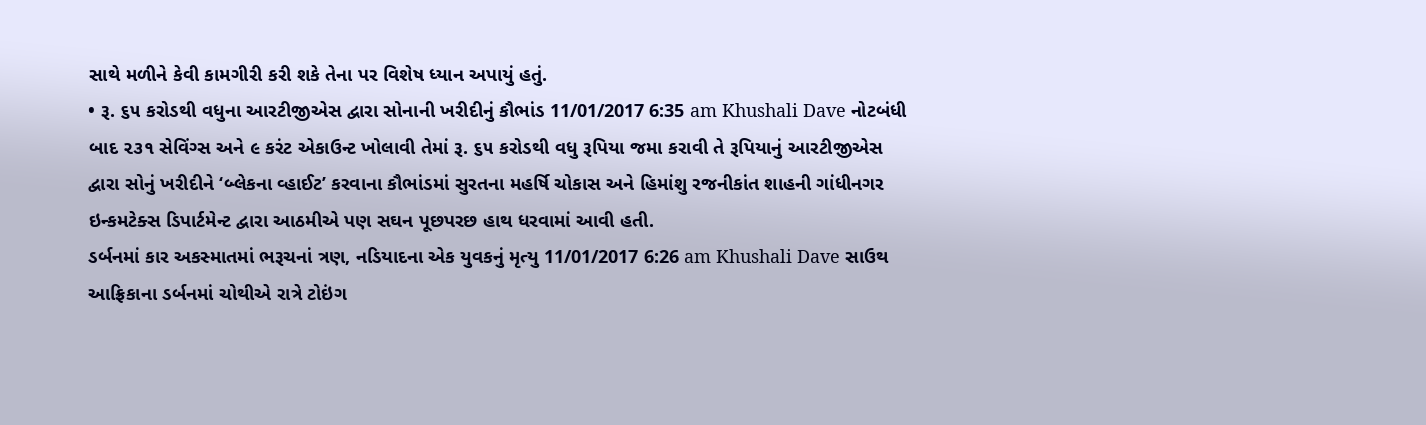સાથે મળીને કેવી કામગીરી કરી શકે તેના પર વિશેષ ધ્યાન અપાયું હતું.
• રૂ. ૬૫ કરોડથી વધુના આરટીજીએસ દ્વારા સોનાની ખરીદીનું કૌભાંડ 11/01/2017 6:35 am Khushali Dave નોટબંધી બાદ ૨૩૧ સેવિંગ્સ અને ૯ કરંટ એકાઉન્ટ ખોલાવી તેમાં રૂ. ૬૫ કરોડથી વધુ રૂપિયા જમા કરાવી તે રૂપિયાનું આરટીજીએસ દ્વારા સોનું ખરીદીને ‘બ્લેકના વ્હાઈટ’ કરવાના કૌભાંડમાં સુરતના મહર્ષિ ચોકાસ અને હિમાંશુ રજનીકાંત શાહની ગાંધીનગર ઇન્કમટેક્સ ડિપાર્ટમેન્ટ દ્વારા આઠમીએ પણ સઘન પૂછપરછ હાથ ધરવામાં આવી હતી.
ડર્બનમાં કાર અકસ્માતમાં ભરૂચનાં ત્રણ, નડિયાદના એક યુવકનું મૃત્યુ 11/01/2017 6:26 am Khushali Dave સાઉથ આફ્રિકાના ડર્બનમાં ચોથીએ રાત્રે ટોઇંગ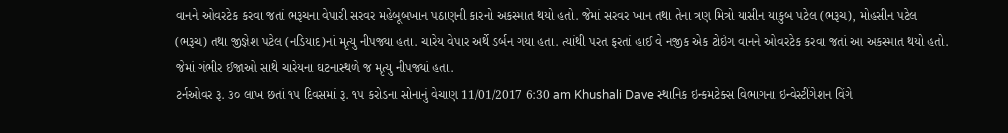વાનને ઓવરટેક કરવા જતાં ભરૂચના વેપારી સરવર મહેબૂબખાન પઠાણની કારનો અકસ્માત થયો હતો. જેમાં સરવર ખાન તથા તેના ત્રણ મિત્રો યાસીન યાકુબ પટેલ (ભરૂચ), મોહસીન પટેલ (ભરૂચ) તથા જીજ્ઞેશ પટેલ (નડિયાદ)નાં મૃત્યુ નીપજ્યા હતા. ચારેય વેપાર અર્થે ડર્બન ગયા હતા. ત્યાંથી પરત ફરતાં હાઈ વે નજીક એક ટોઇંગ વાનને ઓવરટેક કરવા જતાં આ અકસ્માત થયો હતો. જેમાં ગંભીર ઈજાઓ સાથે ચારેયના ઘટનાસ્થળે જ મૃત્યુ નીપજ્યાં હતા.
ટર્નઓવર રૂ. ૩૦ લાખ છતાં ૧૫ દિવસમાં રૂ. ૧૫ કરોડના સોનાનું વેચાણ 11/01/2017 6:30 am Khushali Dave સ્થાનિક ઇન્કમટેક્સ વિભાગના ઇન્વેસ્ટીંગેશન વિંગે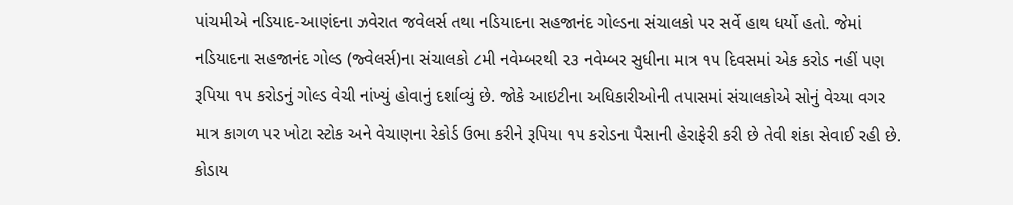પાંચમીએ નડિયાદ-આણંદના ઝવેરાત જવેલર્સ તથા નડિયાદના સહજાનંદ ગોલ્ડના સંચાલકો પર સર્વે હાથ ધર્યો હતો. જેમાં નડિયાદના સહજાનંદ ગોલ્ડ (જ્વેલર્સ)ના સંચાલકો ૮મી નવેમ્બરથી ૨૩ નવેમ્બર સુધીના માત્ર ૧૫ દિવસમાં એક કરોડ નહીં પણ રૂપિયા ૧૫ કરોડનું ગોલ્ડ વેચી નાંખ્યું હોવાનું દર્શાવ્યું છે. જોકે આઇટીના અધિકારીઓની તપાસમાં સંચાલકોએ સોનું વેચ્યા વગર માત્ર કાગળ પર ખોટા સ્ટોક અને વેચાણના રેકોર્ડ ઉભા કરીને રૂપિયા ૧૫ કરોડના પૈસાની હેરાફેરી કરી છે તેવી શંકા સેવાઈ રહી છે.
કોડાય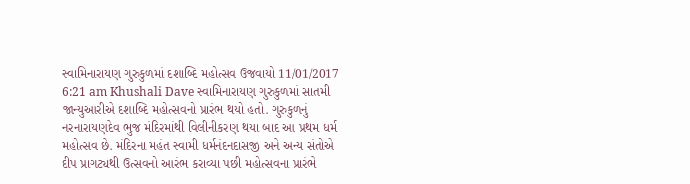સ્વામિનારાયણ ગુરુકુળમાં દશાબ્દિ મહોત્સવ ઉજવાયો 11/01/2017 6:21 am Khushali Dave સ્વામિનારાયણ ગુરુકુળમાં સાતમી જાન્યુઆરીએ દશાબ્દિ મહોત્સવનો પ્રારંભ થયો હતો. ગુરુકુળનું નરનારાયણદેવ ભુજ મંદિરમાંથી વિલીનીકરણ થયા બાદ આ પ્રથમ ધર્મ મહોત્સવ છે. મંદિરના મહંત સ્વામી ધર્મનંદનદાસજી અને અન્ય સંતોએ દીપ પ્રાગટ્યથી ઉત્સવનો આરંભ કરાવ્યા પછી મહોત્સવના પ્રારંભે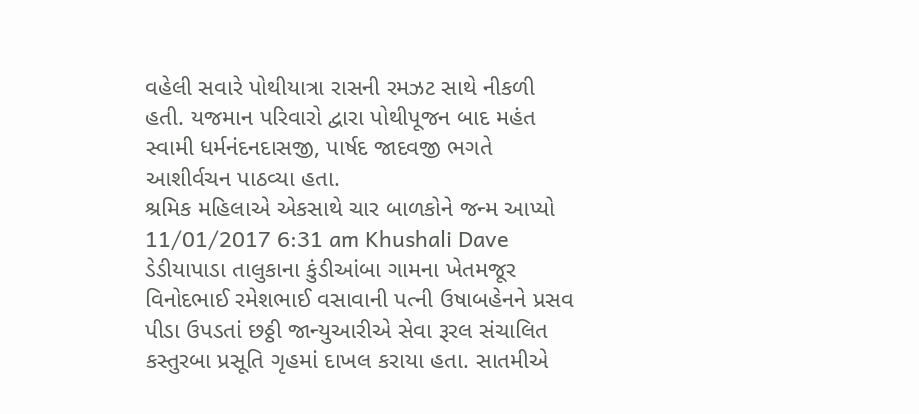વહેલી સવારે પોથીયાત્રા રાસની રમઝટ સાથે નીકળી હતી. યજમાન પરિવારો દ્વારા પોથીપૂજન બાદ મહંત સ્વામી ધર્મનંદનદાસજી, પાર્ષદ જાદવજી ભગતે આશીર્વચન પાઠવ્યા હતા.
શ્રમિક મહિલાએ એકસાથે ચાર બાળકોને જન્મ આપ્યો 11/01/2017 6:31 am Khushali Dave ડેડીયાપાડા તાલુકાના કુંડીઆંબા ગામના ખેતમજૂર વિનોદભાઈ રમેશભાઈ વસાવાની પત્ની ઉષાબહેનને પ્રસવ પીડા ઉપડતાં છઠ્ઠી જાન્યુઆરીએ સેવા રૂરલ સંચાલિત કસ્તુરબા પ્રસૂતિ ગૃહમાં દાખલ કરાયા હતા. સાતમીએ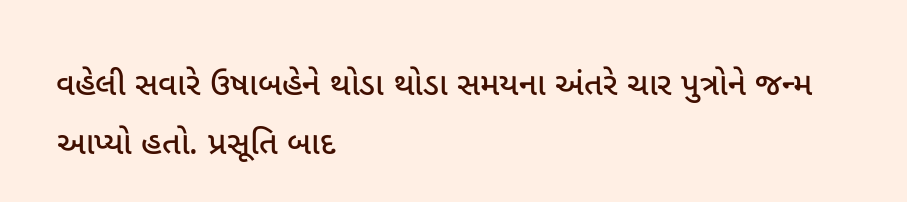વહેલી સવારે ઉષાબહેને થોડા થોડા સમયના અંતરે ચાર પુત્રોને જન્મ આપ્યો હતો. પ્રસૂતિ બાદ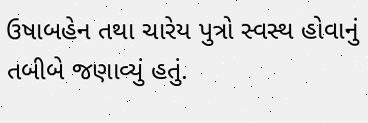ઉષાબહેન તથા ચારેય પુત્રો સ્વસ્થ હોવાનું તબીબે જણાવ્યું હતું.